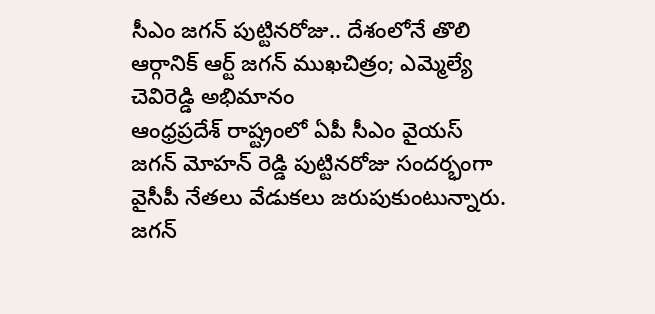సీఎం జగన్ పుట్టినరోజు.. దేశంలోనే తొలి ఆర్గానిక్ ఆర్ట్ జగన్ ముఖచిత్రం; ఎమ్మెల్యే చెవిరెడ్డి అభిమానం
ఆంధ్రప్రదేశ్ రాష్ట్రంలో ఏపీ సీఎం వైయస్ జగన్ మోహన్ రెడ్డి పుట్టినరోజు సందర్భంగా వైసీపీ నేతలు వేడుకలు జరుపుకుంటున్నారు. జగన్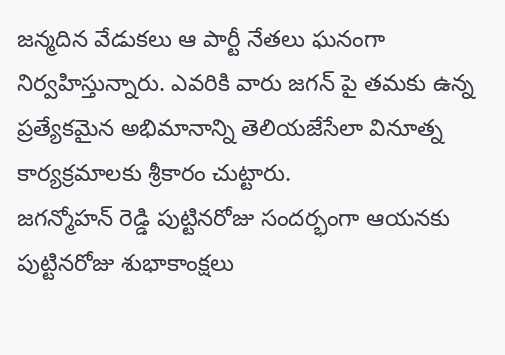జన్మదిన వేడుకలు ఆ పార్టీ నేతలు ఘనంగా నిర్వహిస్తున్నారు. ఎవరికి వారు జగన్ పై తమకు ఉన్న ప్రత్యేకమైన అభిమానాన్ని తెలియజేసేలా వినూత్న కార్యక్రమాలకు శ్రీకారం చుట్టారు.
జగన్మోహన్ రెడ్డి పుట్టినరోజు సందర్భంగా ఆయనకు పుట్టినరోజు శుభాకాంక్షలు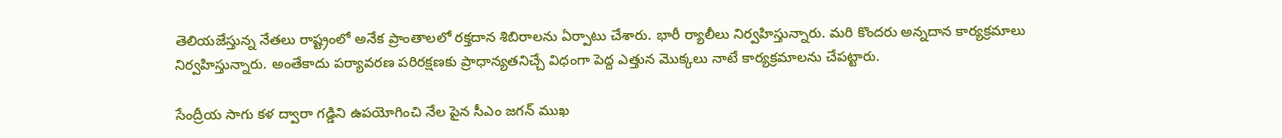తెలియజేస్తున్న నేతలు రాష్ట్రంలో అనేక ప్రాంతాలలో రక్తదాన శిబిరాలను ఏర్పాటు చేశారు. భారీ ర్యాలీలు నిర్వహిస్తున్నారు. మరి కొందరు అన్నదాన కార్యక్రమాలు నిర్వహిస్తున్నారు. అంతేకాదు పర్యావరణ పరిరక్షణకు ప్రాధాన్యతనిచ్చే విధంగా పెద్ద ఎత్తున మొక్కలు నాటే కార్యక్రమాలను చేపట్టారు.

సేంద్రీయ సాగు కళ ద్వారా గడ్డిని ఉపయోగించి నేల పైన సీఎం జగన్ ముఖ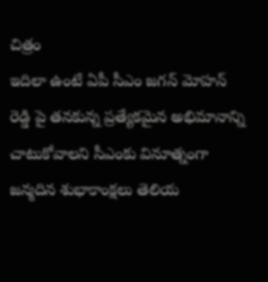చిత్రం
ఇదిలా ఉంటే ఏపీ సీఎం జగన్ మోహన్ రెడ్డి పై తనకున్న ప్రత్యేకమైన అభిమానాన్ని చాటుకోవాలని సీఎంకు వినూత్నంగా జన్మదిన శుభాకాంక్షలు తెలియ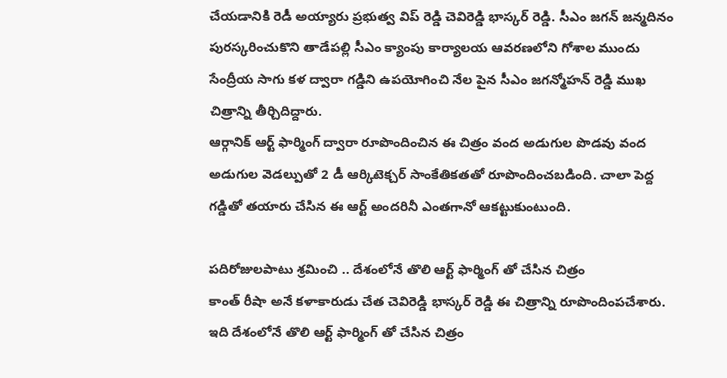చేయడానికి రెడీ అయ్యారు ప్రభుత్వ విప్ రెడ్డి చెవిరెడ్డి భాస్కర్ రెడ్డి. సీఎం జగన్ జన్మదినం పురస్కరించుకొని తాడేపల్లి సీఎం క్యాంపు కార్యాలయ ఆవరణలోని గోశాల ముందు సేంద్రీయ సాగు కళ ద్వారా గడ్డిని ఉపయోగించి నేల పైన సీఎం జగన్మోహన్ రెడ్డి ముఖ చిత్రాన్ని తీర్చిదిద్దారు.
ఆర్గానిక్ ఆర్ట్ ఫార్మింగ్ ద్వారా రూపొందించిన ఈ చిత్రం వంద అడుగుల పొడవు వంద అడుగుల వెడల్పుతో 2 డీ ఆర్కిటెక్చర్ సాంకేతికతతో రూపొందించబడింది. చాలా పెద్ద గడ్డితో తయారు చేసిన ఈ ఆర్ట్ అందరినీ ఎంతగానో ఆకట్టుకుంటుంది.

పదిరోజులపాటు శ్రమించి .. దేశంలోనే తొలి ఆర్ట్ ఫార్మింగ్ తో చేసిన చిత్రం
కాంత్ రీషా అనే కళాకారుడు చేత చెవిరెడ్డి భాస్కర్ రెడ్డి ఈ చిత్రాన్ని రూపొందింపచేశారు. ఇది దేశంలోనే తొలి ఆర్ట్ ఫార్మింగ్ తో చేసిన చిత్రం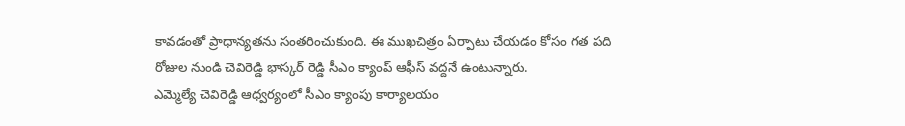కావడంతో ప్రాధాన్యతను సంతరించుకుంది. ఈ ముఖచిత్రం ఏర్పాటు చేయడం కోసం గత పది రోజుల నుండి చెవిరెడ్డి భాస్కర్ రెడ్డి సీఎం క్యాంప్ ఆఫీస్ వద్దనే ఉంటున్నారు.
ఎమ్మెల్యే చెవిరెడ్డి ఆధ్వర్యంలో సీఎం క్యాంపు కార్యాలయం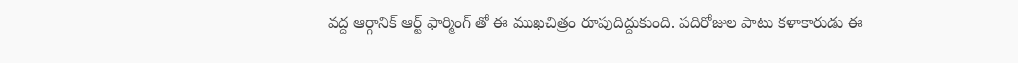వద్ద ఆర్గానిక్ ఆర్ట్ ఫార్మింగ్ తో ఈ ముఖచిత్రం రూపుదిద్దుకుంది. పదిరోజుల పాటు కళాకారుడు ఈ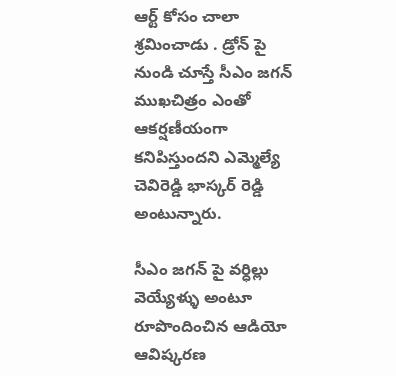ఆర్ట్ కోసం చాలా శ్రమించాడు . డ్రోన్ పై నుండి చూస్తే సీఎం జగన్ ముఖచిత్రం ఎంతో ఆకర్షణీయంగా కనిపిస్తుందని ఎమ్మెల్యే చెవిరెడ్డి భాస్కర్ రెడ్డి అంటున్నారు.

సీఎం జగన్ పై వర్ధిల్లు వెయ్యేళ్ళు అంటూ రూపొందించిన ఆడియో ఆవిష్కరణ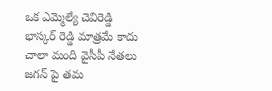ఒక ఎమ్మెల్యే చెవిరెడ్డి భాస్కర్ రెడ్డి మాత్రమే కాదు చాలా మంది వైసీపీ నేతలు జగన్ పై తమ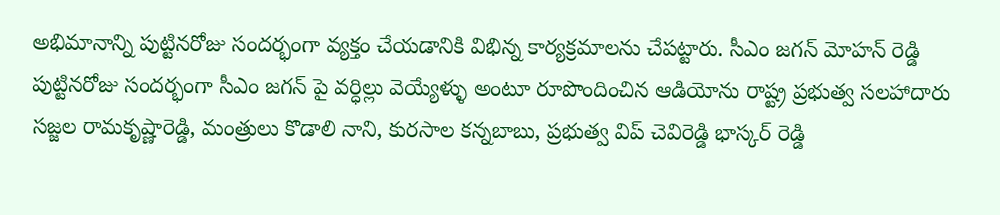అభిమానాన్ని పుట్టినరోజు సందర్భంగా వ్యక్తం చేయడానికి విభిన్న కార్యక్రమాలను చేపట్టారు. సీఎం జగన్ మోహన్ రెడ్డి పుట్టినరోజు సందర్భంగా సీఎం జగన్ పై వర్ధిల్లు వెయ్యేళ్ళు అంటూ రూపొందించిన ఆడియోను రాష్ట్ర ప్రభుత్వ సలహాదారు సజ్జల రామకృష్ణారెడ్డి, మంత్రులు కొడాలి నాని, కురసాల కన్నబాబు, ప్రభుత్వ విప్ చెవిరెడ్డి భాస్కర్ రెడ్డి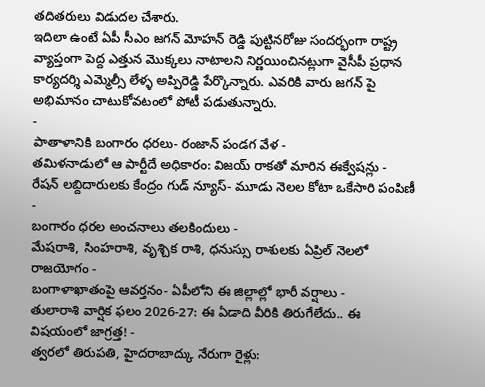తదితరులు విడుదల చేశారు.
ఇదిలా ఉంటే ఏపీ సీఎం జగన్ మోహన్ రెడ్డి పుట్టినరోజు సందర్భంగా రాష్ట్ర వ్యాప్తంగా పెద్ద ఎత్తున మొక్కలు నాటాలని నిర్ణయించినట్లుగా వైసీపీ ప్రధాన కార్యదర్శి ఎమ్మెల్సీ లేళ్ళ అప్పిరెడ్డి పేర్కొన్నారు. ఎవరికి వారు జగన్ పై అభిమానం చాటుకోవటంలో పోటీ పడుతున్నారు.
-
పాతాళానికి బంగారం ధరలు- రంజాన్ పండగ వేళ -
తమిళనాడులో ఆ పార్టీదే అధికారం: విజయ్ రాకతో మారిన ఈక్వేషన్లు -
రేషన్ లబ్దిదారులకు కేంద్రం గుడ్ న్యూస్- మూడు నెలల కోటా ఒకేసారి పంపిణీ -
బంగారం ధరల అంచనాలు తలకిందులు -
మేషరాశి, సింహరాశి, వృశ్చిక రాశి, ధనుస్సు రాశులకు ఏప్రిల్ నెలలో రాజయోగం -
బంగాళాఖాతంపై ఆవర్తనం- ఏపీలోని ఈ జిల్లాల్లో భారీ వర్షాలు -
తులారాశి వార్షిక ఫలం 2026-27: ఈ ఏడాది వీరికి తిరుగేలేదు.. ఈ విషయంలో జాగ్రత్త! -
త్వరలో తిరుపతి, హైదరాబాద్కు నేరుగా రైళ్లు: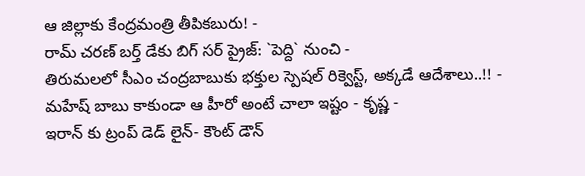ఆ జిల్లాకు కేంద్రమంత్రి తీపికబురు! -
రామ్ చరణ్ బర్త్ డేకు బిగ్ సర్ ప్రైజ్: `పెద్ది` నుంచి -
తిరుమలలో సీఎం చంద్రబాబుకు భక్తుల స్పెషల్ రిక్వెస్ట్, అక్కడే ఆదేశాలు..!! -
మహేష్ బాబు కాకుండా ఆ హీరో అంటే చాలా ఇష్టం - కృష్ణ -
ఇరాన్ కు ట్రంప్ డెడ్ లైన్- కౌంట్ డౌన్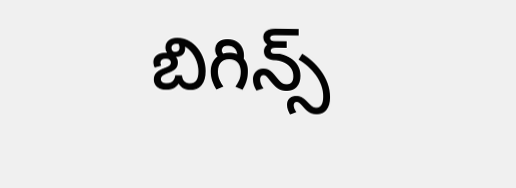బిగిన్స్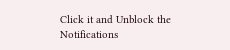Click it and Unblock the Notifications